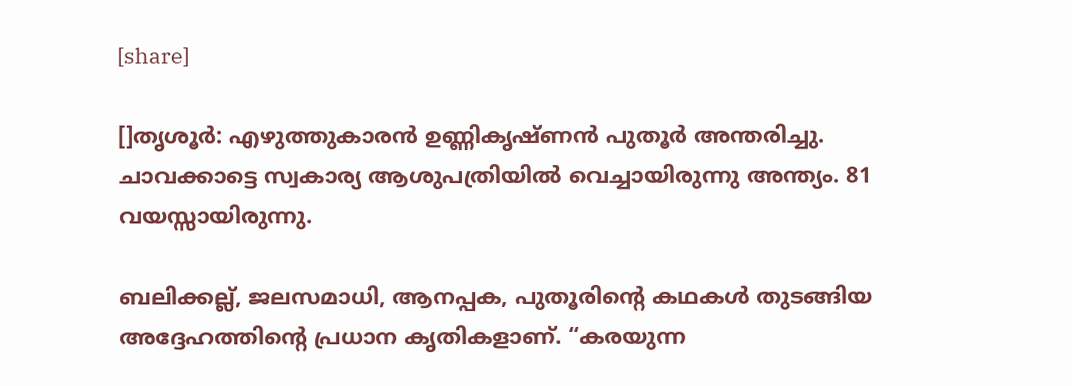[share]

[]തൃശൂര്‍: എഴുത്തുകാരന്‍ ഉണ്ണികൃഷ്ണന്‍ പുതൂര്‍ അന്തരിച്ചു. ചാവക്കാട്ടെ സ്വകാര്യ ആശുപത്രിയില്‍ വെച്ചായിരുന്നു അന്ത്യം. 81 വയസ്സായിരുന്നു.

ബലിക്കല്ല്, ജലസമാധി, ആനപ്പക, പുതൂരിന്റെ കഥകള്‍ തുടങ്ങിയ അദ്ദേഹത്തിന്റെ പ്രധാന കൃതികളാണ്. “കരയുന്ന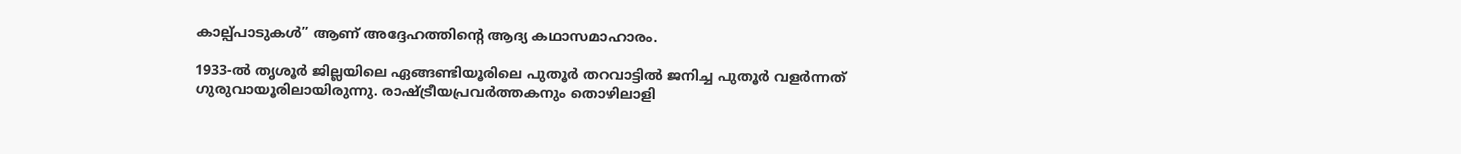കാല്പ്പാടുകള്‍” ആണ് അദ്ദേഹത്തിന്റെ ആദ്യ കഥാസമാഹാരം.

1933-ല്‍ തൃശൂര്‍ ജില്ലയിലെ ഏങ്ങണ്ടിയൂരിലെ പുതൂര്‍ തറവാട്ടില്‍ ജനിച്ച പുതൂര്‍ വളര്‍ന്നത് ഗുരുവായൂരിലായിരുന്നു. രാഷ്ട്രീയപ്രവര്‍ത്തകനും തൊഴിലാളി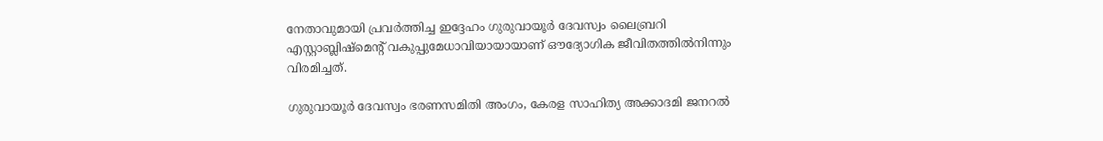നേതാവുമായി പ്രവര്‍ത്തിച്ച ഇദ്ദേഹം ഗുരുവായൂര്‍ ദേവസ്വം ലൈബ്രറി എസ്റ്റാബ്ലിഷ്‌മെന്റ് വകുപ്പുമേധാവിയായായാണ് ഔദ്യോഗിക ജീവിതത്തില്‍നിന്നും വിരമിച്ചത്.

ഗുരുവായൂര്‍ ദേവസ്വം ഭരണസമിതി അംഗം, കേരള സാഹിത്യ അക്കാദമി ജനറല്‍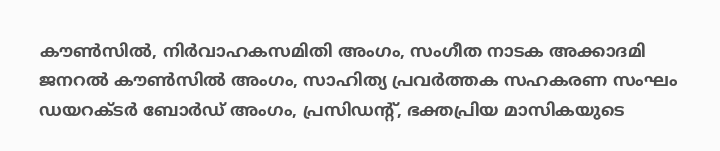കൗണ്‍സില്‍, നിര്‍വാഹകസമിതി അംഗം, സംഗീത നാടക അക്കാദമി ജനറല്‍ കൗണ്‍സില്‍ അംഗം, സാഹിത്യ പ്രവര്‍ത്തക സഹകരണ സംഘം ഡയറക്ടര്‍ ബോര്‍ഡ് അംഗം, പ്രസിഡന്റ്, ഭക്തപ്രിയ മാസികയുടെ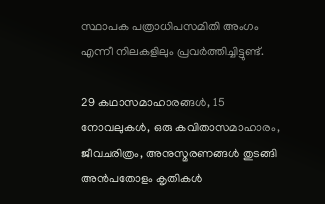സ്ഥാപക പത്രാധിപസമിതി അംഗം എന്നീ നിലകളിലും പ്രവര്‍ത്തിച്ചിട്ടുണ്ട്.

29 കഥാസമാഹാരങ്ങള്‍, 15 നോവലുകള്‍, ഒരു കവിതാസമാഹാരം, ജീവചരിത്രം, അനുസ്മരണങ്ങള്‍ തുടങ്ങി അന്‍പതോളം കൃതികള്‍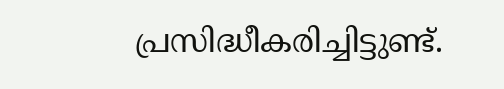പ്രസിദ്ധീകരിച്ചിട്ടുണ്ട്.